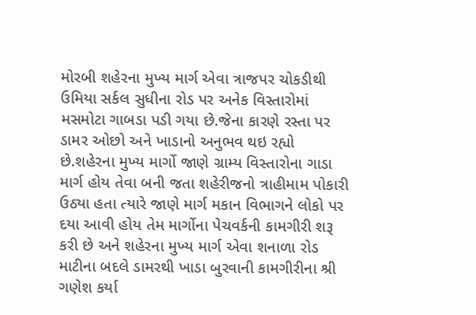મોરબી શહેરના મુખ્ય માર્ગ એવા ત્રાજપર ચોકડીથી ઉમિયા સર્કલ સુધીના રોડ પર અનેક વિસ્તારોમાં મસમોટા ગાબડા પડી ગયા છે.જેના કારણે રસ્તા પર ડામર ઓછો અને ખાડાનો અનુભવ થઇ રહ્યો છે.શહેરના મુખ્ય માર્ગો જાણે ગ્રામ્ય વિસ્તારોના ગાડા માર્ગ હોય તેવા બની જતા શહેરીજનો ત્રાહીમામ પોકારી ઉઠ્યા હતા ત્યારે જાણે માર્ગ મકાન વિભાગને લોકો પર દયા આવી હોય તેમ માર્ગોના પેચવર્કની કામગીરી શરૂ કરી છે અને શહેરના મુખ્ય માર્ગ એવા શનાળા રોડ માટીના બદલે ડામરથી ખાડા બુરવાની કામગીરીના શ્રી ગણેશ કર્યા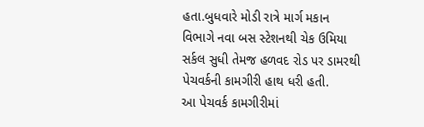હતા.બુધવારે મોડી રાત્રે માર્ગ મકાન વિભાગે નવા બસ સ્ટેશનથી ચેક ઉમિયા સર્કલ સુધી તેમજ હળવદ રોડ પર ડામરથી પેચવર્કની કામગીરી હાથ ધરી હતી.
આ પેચવર્ક કામગીરીમાં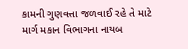કામની ગુણવત્તા જળવાઈ રહે તે માટે માર્ગ મકાન વિભાગના નાયબ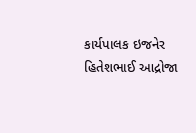કાર્યપાલક ઇજનેર હિતેશભાઈ આદ્રોજા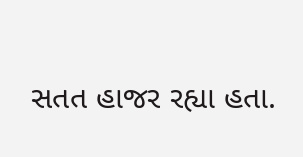સતત હાજર રહ્યા હતા.